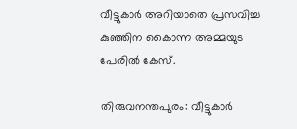വീട്ടുകാര്‍ അറിയാതെ പ്രസവിച്ച കുഞ്ഞിന കൈാന്ന അമ്മയുട പേരില്‍ കേസ്.

തിരുവനന്തപുരം: വീട്ടുകാര്‍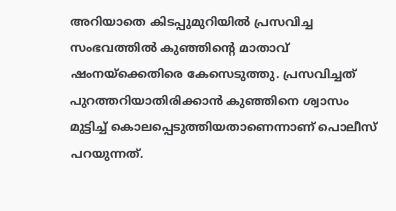അറിയാതെ കിടപ്പുമുറിയില്‍ പ്രസവിച്ച സംഭവത്തില്‍ കുഞ്ഞിന്റെ മാതാവ് ഷംനയ്ക്കെതിരെ കേസെടുത്തു. പ്രസവിച്ചത് പുറത്തറിയാതിരിക്കാന്‍ കുഞ്ഞിനെ ശ്വാസം മുട്ടിച്ച് കൊലപ്പെടുത്തിയതാണെന്നാണ് പൊലീസ് പറയുന്നത്.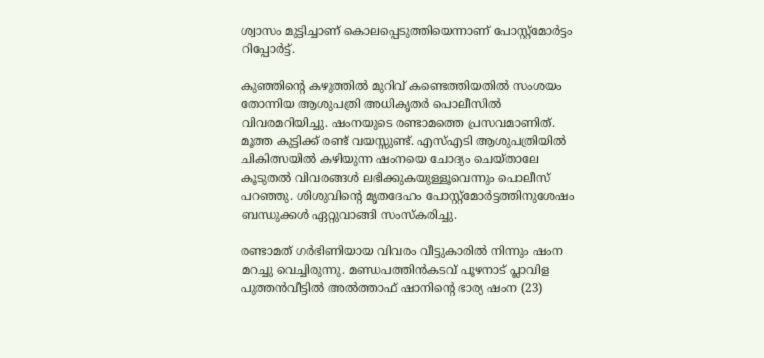ശ്വാസം മുട്ടിച്ചാണ് കൊലപ്പെടുത്തിയെന്നാണ് പോസ്റ്റ്മോര്‍ട്ടം റിപ്പോര്‍ട്ട്.

കുഞ്ഞിന്റെ കഴുത്തില്‍ മുറിവ് കണ്ടെത്തിയതില്‍ സംശയം തോന്നിയ ആശുപത്രി അധികൃതര്‍ പൊലീസില്‍ വിവരമറിയിച്ചു. ഷംനയുടെ രണ്ടാമത്തെ പ്രസവമാണിത്. മൂത്ത കുട്ടിക്ക് രണ്ട് വയസ്സുണ്ട്. എസ്എടി ആശുപത്രിയില്‍ ചികിത്സയില്‍ കഴിയുന്ന ഷംനയെ ചോദ്യം ചെയ്താലേ കൂടുതല്‍ വിവരങ്ങള്‍ ലഭിക്കുകയുള്ളൂവെന്നും പൊലീസ് പറഞ്ഞു. ശിശുവിന്റെ മൃതദേഹം പോസ്റ്റ്മോര്‍ട്ടത്തിനുശേഷം ബന്ധുക്കള്‍ ഏറ്റുവാങ്ങി സംസ്‌കരിച്ചു.

രണ്ടാമത് ഗര്‍ഭിണിയായ വിവരം വീട്ടുകാരില്‍ നിന്നും ഷംന മറച്ചു വെച്ചിരുന്നു. മണ്ഡപത്തിന്‍കടവ് പൂഴനാട് പ്ലാവിള പുത്തന്‍വീട്ടില്‍ അല്‍ത്താഫ് ഷാനിന്റെ ഭാര്യ ഷംന (23)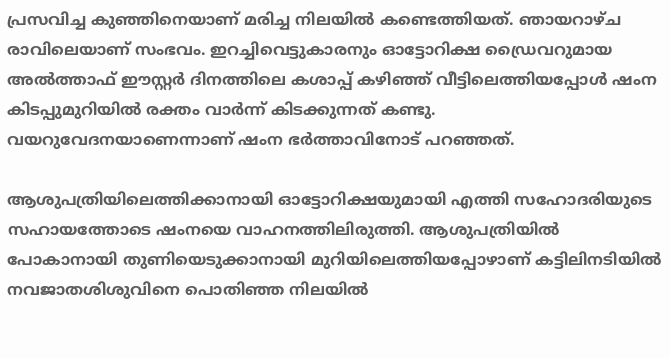പ്രസവിച്ച കുഞ്ഞിനെയാണ് മരിച്ച നിലയില്‍ കണ്ടെത്തിയത്. ഞായറാഴ്ച രാവിലെയാണ് സംഭവം. ഇറച്ചിവെട്ടുകാരനും ഓട്ടോറിക്ഷ ഡ്രൈവറുമായ അല്‍ത്താഫ് ഈസ്റ്റര്‍ ദിനത്തിലെ കശാപ്പ് കഴിഞ്ഞ് വീട്ടിലെത്തിയപ്പോള്‍ ഷംന കിടപ്പുമുറിയില്‍ രക്തം വാര്‍ന്ന് കിടക്കുന്നത് കണ്ടു. വയറുവേദനയാണെന്നാണ് ഷംന ഭര്‍ത്താവിനോട് പറഞ്ഞത്.

ആശുപത്രിയിലെത്തിക്കാനായി ഓട്ടോറിക്ഷയുമായി എത്തി സഹോദരിയുടെ സഹായത്തോടെ ഷംനയെ വാഹനത്തിലിരുത്തി. ആശുപത്രിയില്‍ പോകാനായി തുണിയെടുക്കാനായി മുറിയിലെത്തിയപ്പോഴാണ് കട്ടിലിനടിയില്‍ നവജാതശിശുവിനെ പൊതിഞ്ഞ നിലയില്‍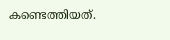കണ്ടെത്തിയത്.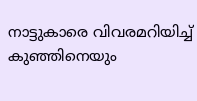നാട്ടുകാരെ വിവരമറിയിച്ച് കുഞ്ഞിനെയും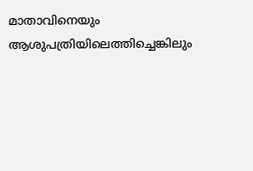മാതാവിനെയും ആശുപത്രിയിലെത്തിച്ചെങ്കിലും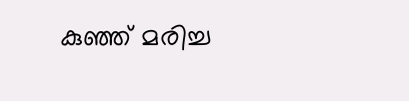കുഞ്ഞ് മരിച്ച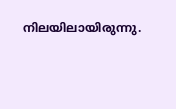നിലയിലായിരുന്നു.